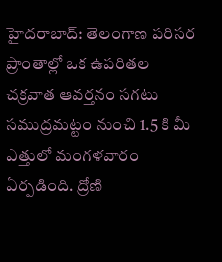హైదరాబాద్: తెలంగాణ పరిసర ప్రాంతాల్లో ఒక ఉపరితల చక్రవాత ఆవర్తనం సగటు సముద్రమట్టం నుంచి 1.5 కి మీ ఎత్తులో మంగళవారం ఏర్పడింది. ద్రోణి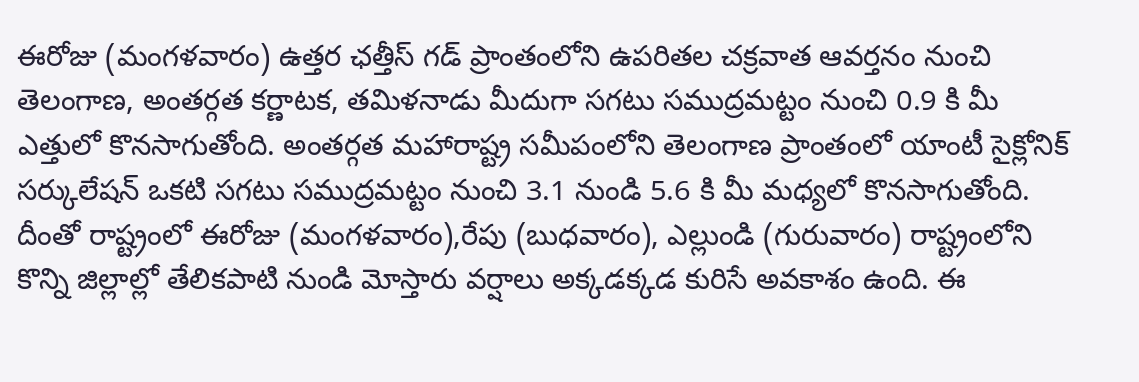ఈరోజు (మంగళవారం) ఉత్తర ఛత్తీస్ గడ్ ప్రాంతంలోని ఉపరితల చక్రవాత ఆవర్తనం నుంచి తెలంగాణ, అంతర్గత కర్ణాటక, తమిళనాడు మీదుగా సగటు సముద్రమట్టం నుంచి 0.9 కి మీ ఎత్తులో కొనసాగుతోంది. అంతర్గత మహారాష్ట్ర సమీపంలోని తెలంగాణ ప్రాంతంలో యాంటీ సైక్లోనిక్ సర్కులేషన్ ఒకటి సగటు సముద్రమట్టం నుంచి 3.1 నుండి 5.6 కి మీ మధ్యలో కొనసాగుతోంది.
దీంతో రాష్ట్రంలో ఈరోజు (మంగళవారం),రేపు (బుధవారం), ఎల్లుండి (గురువారం) రాష్ట్రంలోని కొన్ని జిల్లాల్లో తేలికపాటి నుండి మోస్తారు వర్షాలు అక్కడక్కడ కురిసే అవకాశం ఉంది. ఈ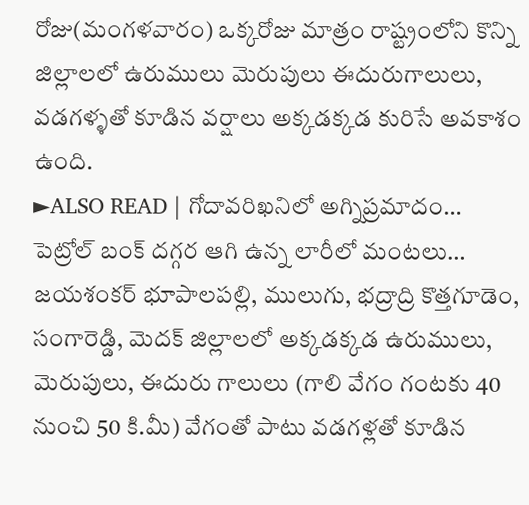రోజు(మంగళవారం) ఒక్కరోజు మాత్రం రాష్ట్రంలోని కొన్ని జిల్లాలలో ఉరుములు మెరుపులు ఈదురుగాలులు, వడగళ్ళతో కూడిన వర్షాలు అక్కడక్కడ కురిసే అవకాశం ఉంది.
►ALSO READ | గోదావరిఖనిలో అగ్నిప్రమాదం… పెట్రోల్ బంక్ దగ్గర ఆగి ఉన్న లారీలో మంటలు…
జయశంకర్ భూపాలపల్లి, ములుగు, భద్రాద్రి కొత్తగూడెం, సంగారెడ్డి, మెదక్ జిల్లాలలో అక్కడక్కడ ఉరుములు, మెరుపులు, ఈదురు గాలులు (గాలి వేగం గంటకు 40 నుంచి 50 కి.మీ) వేగంతో పాటు వడగళ్లతో కూడిన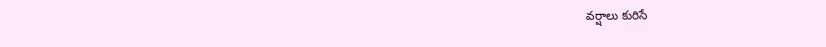వర్షాలు కురిసే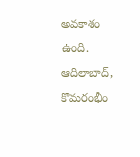అవకాశం ఉంది. ఆదిలాబాద్, కొమరంభీం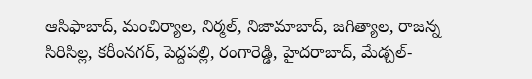ఆసిఫాబాద్, మంచిర్యాల, నిర్మల్, నిజామాబాద్, జగిత్యాల, రాజన్న సిరిసిల్ల, కరీంనగర్, పెద్దపల్లి, రంగారెడ్డి, హైదరాబాద్, మేడ్చల్-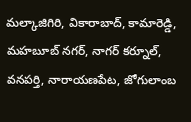మల్కాజిగిరి, వికారాబాద్, కామారెడ్డి, మహబూబ్ నగర్, నాగర్ కర్నూల్, వనపర్తి, నారాయణపేట, జోగులాంబ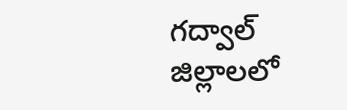గద్వాల్ జిల్లాలలో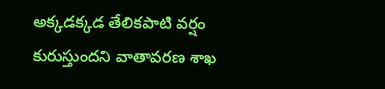అక్కడక్కడ తేలికపాటి వర్షం కురుస్తుందని వాతావరణ శాఖ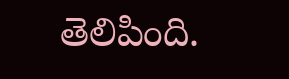తెలిపింది.